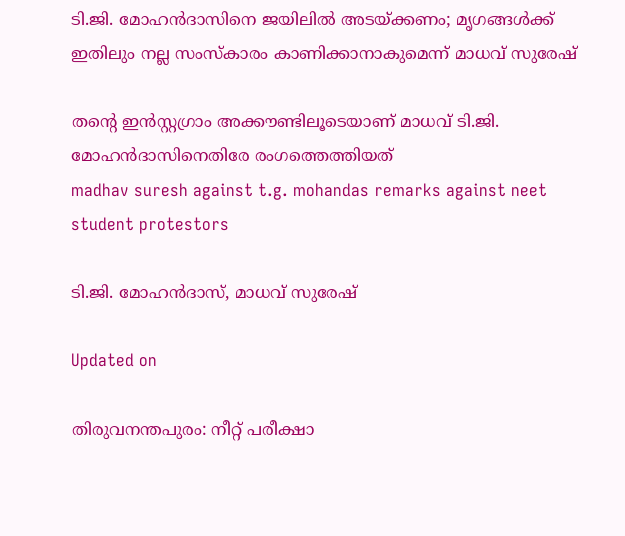ടി.ജി. മോഹൻദാസിനെ ജയിലിൽ അടയ്ക്കണം; മൃഗങ്ങൾക്ക് ഇതിലും നല്ല സംസ്കാരം കാണിക്കാനാകുമെന്ന് മാധവ് സുരേഷ്

തന്‍റെ ഇൻസ്റ്റഗ്രാം അക്കൗണ്ടിലൂടെയാണ് മാധവ് ടി.ജി. മോഹൻദാസിനെതിരേ രംഗത്തെത്തിയത്
madhav suresh against t.g. mohandas remarks against neet student protestors

ടി.ജി. മോഹൻദാസ്, മാധവ് സുരേഷ്

Updated on

തിരുവനന്തപുരം: നീറ്റ് പരീക്ഷാ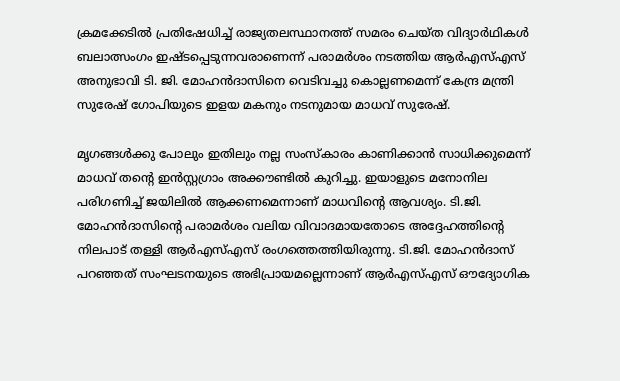ക്രമക്കേടിൽ പ്രതിഷേധിച്ച് രാജ‍്യതലസ്ഥാനത്ത് സമരം ചെയ്ത വിദ‍്യാർഥികൾ ബലാത്സംഗം ഇഷ്ടപ്പെടുന്നവരാണെന്ന് പരാമർശം നടത്തിയ ആർഎസ്എസ് അനുഭാവി ടി. ജി. മോഹൻദാസിനെ വെടിവച്ചു കൊല്ലണമെന്ന് കേന്ദ്ര മന്ത്രി സുരേഷ് ഗോപിയുടെ ഇളയ മകനും നടനുമായ മാധവ് സുരേഷ്.

മൃഗങ്ങൾക്കു പോലും ഇതിലും നല്ല സംസ്കാരം കാണിക്കാൻ സാധിക്കുമെന്ന് മാധവ് തന്‍റെ ഇൻസ്റ്റഗ്രാം അക്കൗണ്ടിൽ കുറിച്ചു. ഇയാളുടെ മനോനില പരിഗണിച്ച് ജയിലിൽ ആക്കണമെന്നാണ് മാധവിന്‍റെ ആവശ‍്യം. ടി.ജി. മോഹൻദാസിന്‍റെ പരാമർശം വലിയ വിവാദമായതോടെ അദ്ദേഹത്തിന്‍റെ നിലപാട് തള്ളി ആർഎസ്എസ് രംഗത്തെത്തിയിരുന്നു. ടി.ജി. മോഹൻദാസ് പറഞ്ഞത് സംഘടനയുടെ അഭിപ്രായമല്ലെന്നാണ് ആർഎസ്എസ് ഔദ‍്യോഗിക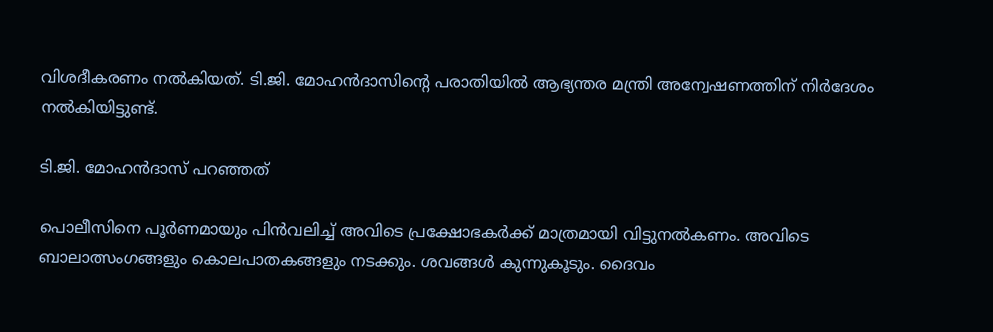വിശദീകരണം നൽകിയത്. ടി.ജി. മോഹൻദാസിന്‍റെ പരാതിയിൽ ആഭ‍്യന്തര മന്ത്രി അന്വേഷണത്തിന് നിർദേശം നൽകിയിട്ടുണ്ട്.

ടി.ജി. മോഹൻദാസ് പറഞ്ഞത്

പൊലീസിനെ പൂർണമായും പിൻവലിച്ച് അവിടെ പ്രക്ഷോഭകർക്ക് മാത്രമായി വിട്ടുനൽകണം. അവിടെ ബാലാത്സംഗങ്ങളും കൊലപാതകങ്ങളും നടക്കും. ശവങ്ങൾ കുന്നുകൂടും. ദൈവം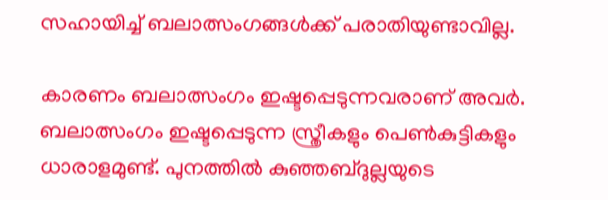സഹായിച്ച് ബലാത്സംഗങ്ങൾക്ക് പരാതിയുണ്ടാവില്ല.

കാരണം ബലാത്സംഗം ഇഷ്ടപ്പെടുന്നവരാണ് അവർ. ബലാത്സംഗം ഇഷ്ടപ്പെടുന്ന സ്ത്രീകളും പെൺകുട്ടികളും ധാരാളമുണ്ട്. പുനത്തിൽ കുഞ്ഞബ്ദുല്ലയുടെ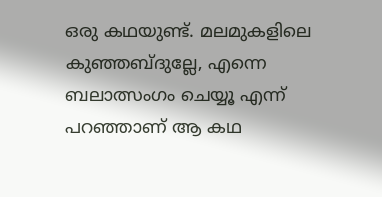ഒരു കഥയുണ്ട്. മലമുകളിലെ കുഞ്ഞബ്ദുല്ലേ, എന്നെ ബലാത്സംഗം ചെയ്യൂ എന്ന് പറഞ്ഞാണ് ആ കഥ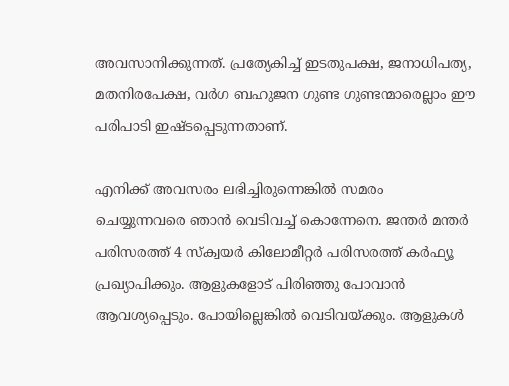അവസാനിക്കുന്നത്. പ്രത്യേകിച്ച് ഇടതുപക്ഷ, ജനാധിപത്യ, മതനിരപേക്ഷ, വർഗ ബഹുജന ഗുണ്ട ഗുണ്ടന്മാരെല്ലാം ഈ പരിപാടി ഇഷ്ടപ്പെടുന്നതാണ്.

എനിക്ക് അവസരം ലഭിച്ചിരുന്നെങ്കിൽ സമരം ചെയ്യുന്നവരെ ഞാൻ വെടിവച്ച് കൊന്നേനെ. ജന്തർ മന്തർ പരിസരത്ത് 4 സ്ക്വയർ കിലോമീറ്റർ പരിസരത്ത് കർഫ്യൂ പ്രഖ്യാപിക്കും. ആളുകളോട് പിരിഞ്ഞു പോവാൻ ആവശ്യപ്പെടും. പോയില്ലെങ്കിൽ വെടിവയ്ക്കും. ആളുകൾ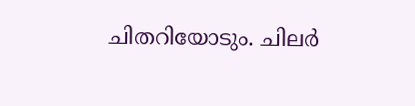ചിതറിയോടും. ചിലർ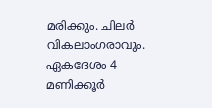മരിക്കും. ചിലർ വികലാംഗരാവും. ഏകദേശം 4 മണിക്കൂർ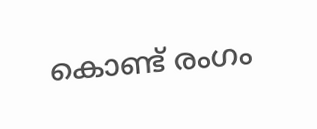കൊണ്ട് രംഗം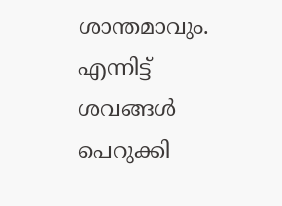ശാന്തമാവും. എന്നിട്ട് ശവങ്ങൾ പെറുക്കി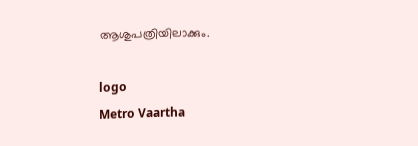ആശുപത്രിയിലാക്കും.

logo
Metro Vaartha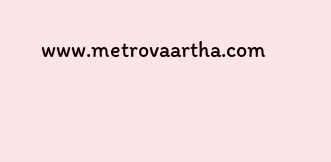www.metrovaartha.com